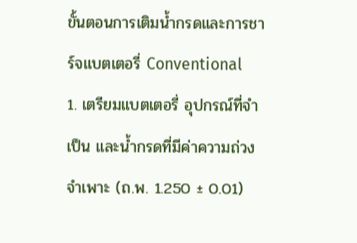ขั้นตอนการเติมน้ำกรดและการชาร์จแบตเตอรี่ Conventional
1. เตรียมแบตเตอรี่ อุปกรณ์ที่จำเป็น และน้ำกรดที่มีค่าความถ่วงจำเพาะ (ถ.พ. 1.250 ± 0.01)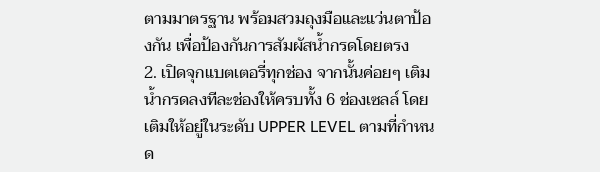ตามมาตรฐาน พร้อมสวมถุงมือและแว่นตาป้องกัน เพื่อป้องกันการสัมผัสน้ำกรดโดยตรง
2. เปิดจุกแบตเตอรี่ทุกช่อง จากนั้นค่อยๆ เติมน้ำกรดลงทีละช่องให้ครบทั้ง 6 ช่องเซลล์ โดยเติมให้อยู่ในระดับ UPPER LEVEL ตามที่กำหนด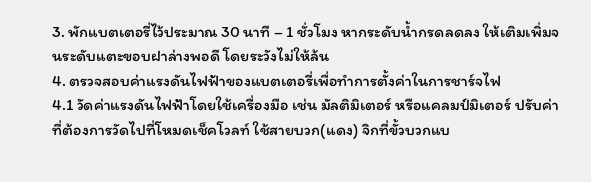3. พักแบตเตอรี่ไว้ประมาณ 30 นาที – 1 ชั่วโมง หากระดับน้ำกรดลดลง ให้เติมเพิ่มจนระดับแตะขอบฝาล่างพอดี โดยระวังไม่ให้ล้น
4. ตรวจสอบค่าแรงดันไฟฟ้าของแบตเตอรี่เพื่อทำการตั้งค่าในการชาร์จไฟ
4.1 วัดค่าแรงดันไฟฟ้าโดยใช้เครื่องมือ เช่น มัลติมิเตอร์ หรือแคลมป์มิเตอร์ ปรับค่าที่ต้องการวัดไปที่โหมดเช็คโวลท์ ใช้สายบวก(แดง) จิกที่ขั้วบวกแบ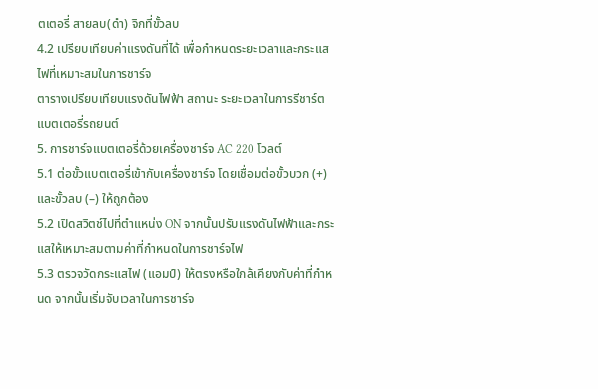ตเตอรี่ สายลบ(ดำ) จิกที่ขั้วลบ
4.2 เปรียบเทียบค่าแรงดันที่ได้ เพื่อกำหนดระยะเวลาและกระแสไฟที่เหมาะสมในการชาร์จ
ตารางเปรียบเทียบแรงดันไฟฟ้า สถานะ ระยะเวลาในการรีชาร์ตแบตเตอรี่รถยนต์
5. การชาร์จแบตเตอรี่ด้วยเครื่องชาร์จ AC 220 โวลต์
5.1 ต่อขั้วแบตเตอรี่เข้ากับเครื่องชาร์จ โดยเชื่อมต่อขั้วบวก (+) และขั้วลบ (–) ให้ถูกต้อง
5.2 เปิดสวิตช์ไปที่ตำแหน่ง ON จากนั้นปรับแรงดันไฟฟ้าและกระแสให้เหมาะสมตามค่าที่กำหนดในการชาร์จไฟ
5.3 ตรวจวัดกระแสไฟ (แอมป์) ให้ตรงหรือใกล้เคียงกับค่าที่กำหนด จากนั้นเริ่มจับเวลาในการชาร์จ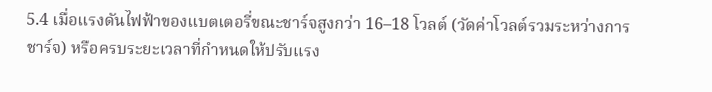5.4 เมื่อแรงดันไฟฟ้าของแบตเตอรี่ขณะชาร์จสูงกว่า 16–18 โวลต์ (วัดค่าโวลต์รวมระหว่างการชาร์จ) หรือครบระยะเวลาที่กำหนดให้ปรับแรง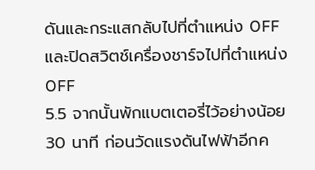ดันและกระแสกลับไปที่ตำแหน่ง OFF และปิดสวิตช์เครื่องชาร์จไปที่ตำแหน่ง OFF
5.5 จากนั้นพักแบตเตอรี่ไว้อย่างน้อย 30 นาที ก่อนวัดแรงดันไฟฟ้าอีกค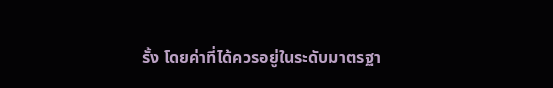รั้ง โดยค่าที่ได้ควรอยู่ในระดับมาตรฐา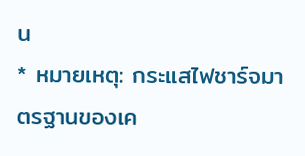น
* หมายเหตุ: กระแสไฟชาร์จมาตรฐานของเค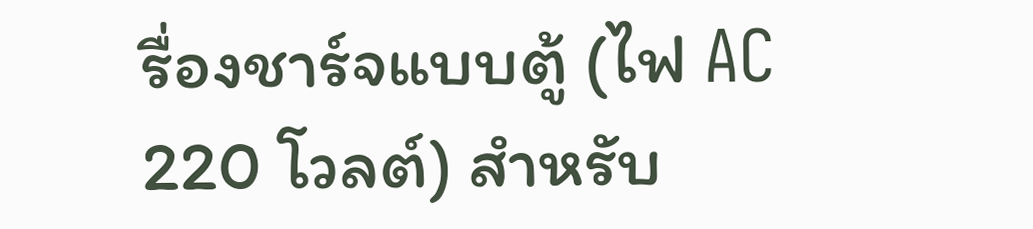รื่องชาร์จแบบตู้ (ไฟ AC 220 โวลต์) สำหรับ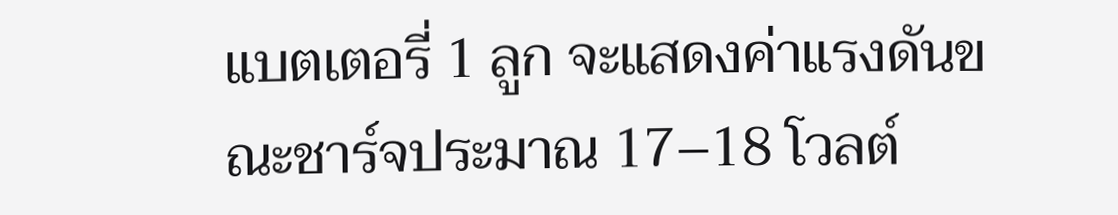แบตเตอรี่ 1 ลูก จะแสดงค่าแรงดันขณะชาร์จประมาณ 17–18 โวลต์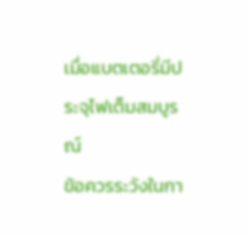เมื่อแบตเตอรี่มีประจุไฟเต็มสมบูรณ์
ข้อควรระวังในกา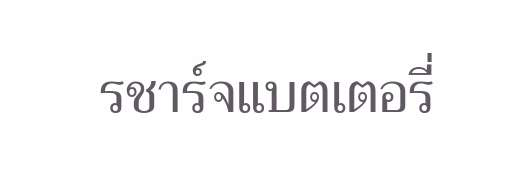รชาร์จแบตเตอรี่